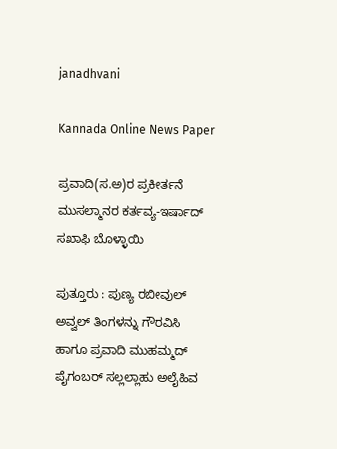janadhvani

Kannada Online News Paper

ಪ್ರವಾದಿ(ಸ.ಅ)ರ ಪ್ರಕೀರ್ತನೆ ಮುಸಲ್ಮಾನರ ಕರ್ತವ್ಯ-ಇರ್ಷಾದ್ ಸಖಾಫಿ ಬೊಳ್ಳಾಯಿ

ಪುತ್ತೂರು : ಪುಣ್ಯ ರಬೀವುಲ್ ಅವ್ವಲ್ ತಿಂಗಳನ್ನು ಗೌರವಿಸಿ ಹಾಗೂ ಪ್ರವಾದಿ ಮುಹಮ್ಮದ್ ಪೈಗಂಬರ್ ಸಲ್ಲಲ್ಲಾಹು ಅಲೈಹಿವ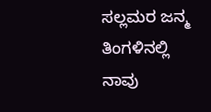ಸಲ್ಲಮರ ಜನ್ಮ ತಿಂಗಳಿನಲ್ಲಿ ನಾವು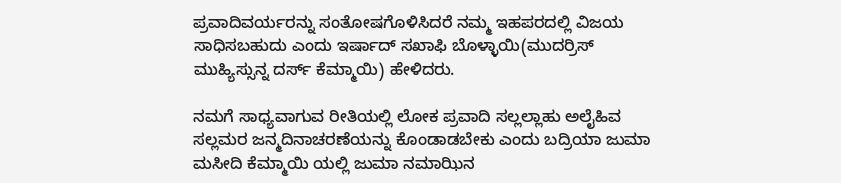ಪ್ರವಾದಿವರ್ಯರನ್ನು ಸಂತೋಷಗೊಳಿಸಿದರೆ ನಮ್ಮ ಇಹಪರದಲ್ಲಿ ವಿಜಯ ಸಾಧಿಸಬಹುದು ಎಂದು ಇರ್ಷಾದ್ ಸಖಾಫಿ ಬೊಳ್ಳಾಯಿ(ಮುದರ್ರಿಸ್ ಮುಹ್ಯಿಸ್ಸುನ್ನ ದರ್ಸ್ ಕೆಮ್ಮಾಯಿ) ಹೇಳಿದರು.

ನಮಗೆ ಸಾಧ್ಯವಾಗುವ ರೀತಿಯಲ್ಲಿ ಲೋಕ ಪ್ರವಾದಿ ಸಲ್ಲಲ್ಲಾಹು ಅಲೈಹಿವ ಸಲ್ಲಮರ ಜನ್ಮದಿನಾಚರಣೆಯನ್ನು ಕೊಂಡಾಡಬೇಕು ಎಂದು ಬದ್ರಿಯಾ ಜುಮಾ ಮಸೀದಿ ಕೆಮ್ಮಾಯಿ ಯಲ್ಲಿ ಜುಮಾ ನಮಾಝಿನ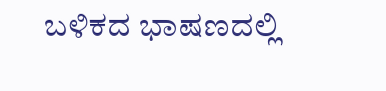ಬಳಿಕದ ಭಾಷಣದಲ್ಲಿ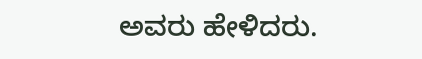ಅವರು ಹೇಳಿದರು.